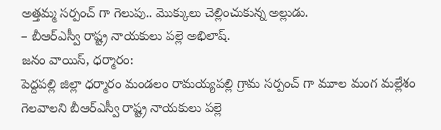అత్తమ్మ సర్పంచ్ గా గెలుపు.. మొక్కులు చెల్లించుకున్న అల్లుడు.
– బీఆర్ఎస్వీ రాష్ట్ర నాయకులు పల్లె అభిలాష్.
జనం వాయిస్, ధర్మారం:
పెద్దపల్లి జిల్లా ధర్మారం మండలం రామయ్యపల్లి గ్రామ సర్పంచ్ గా మూల మంగ మల్లేశం గెలవాలని బీఆర్ఎస్వీ రాష్ట్ర నాయకులు పల్లె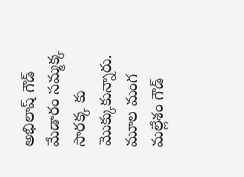అభిలాష్ గౌడ్ మేడారం సమ్మక్క సారక్క కు మొక్కుకున్నారు. మూల మంగ మల్లేశం గౌడ్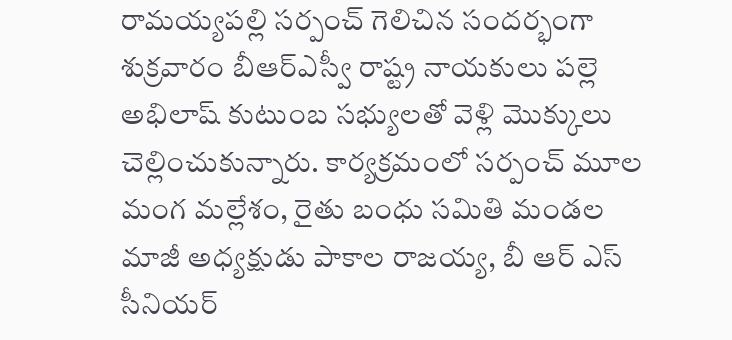రామయ్యపల్లి సర్పంచ్ గెలిచిన సందర్భంగా శుక్రవారం బీఆర్ఎస్వీ రాష్ట్ర నాయకులు పల్లె అభిలాష్ కుటుంబ సభ్యులతో వెళ్లి మొక్కులు చెల్లించుకున్నారు. కార్యక్రమంలో సర్పంచ్ మూల మంగ మల్లేశం, రైతు బంధు సమితి మండల మాజీ అధ్యక్షుడు పాకాల రాజయ్య, బీ ఆర్ ఎస్ సీనియర్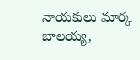నాయకులు మార్క బాలయ్య,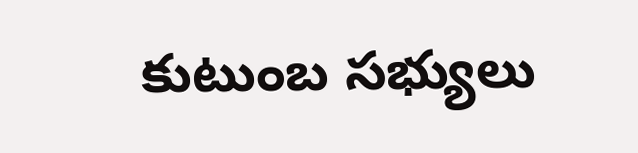కుటుంబ సభ్యులు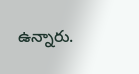ఉన్నారు.